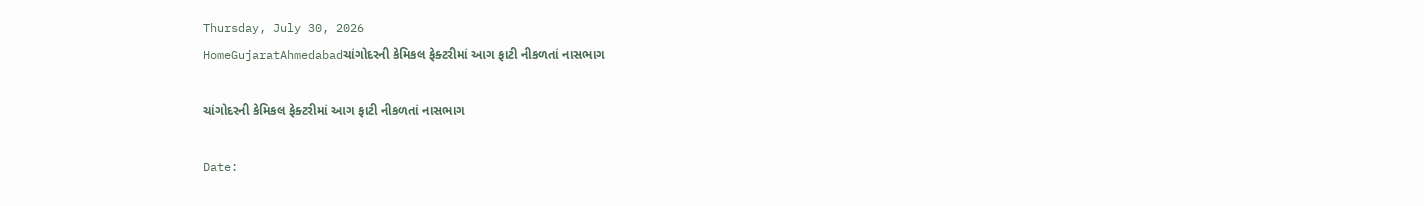Thursday, July 30, 2026
HomeGujaratAhmedabadચાંગોદરની કેમિકલ ફેક્ટરીમાં આગ ફાટી નીકળતાં નાસભાગ

ચાંગોદરની કેમિકલ ફેક્ટરીમાં આગ ફાટી નીકળતાં નાસભાગ

Date: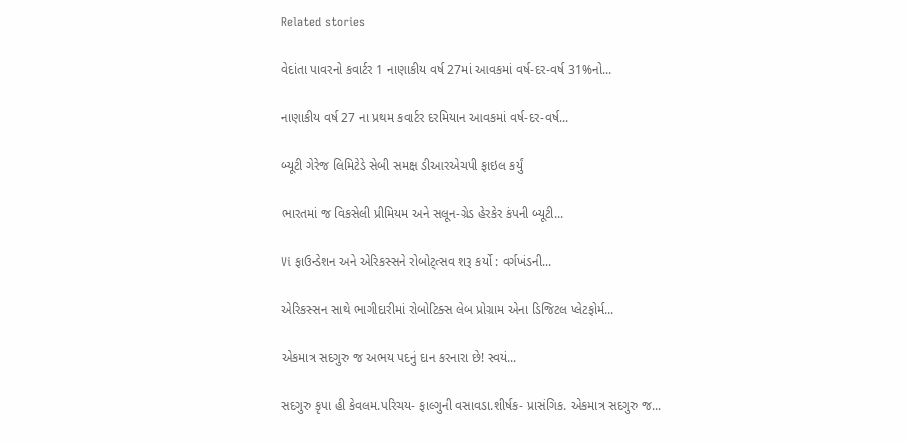Related stories

વેદાંતા પાવરનો કવાર્ટર 1 નાણાકીય વર્ષ 27માં આવકમાં વર્ષ-દર-વર્ષ 31%નો...

નાણાકીય વર્ષ 27 ના પ્રથમ કવાર્ટર દરમિયાન આવકમાં વર્ષ-દર-વર્ષ...

બ્યૂટી ગેરેજ લિમિટેડે સેબી સમક્ષ ડીઆરએચપી ફાઇલ કર્યું

ભારતમાં જ વિકસેલી પ્રીમિયમ અને સલૂન-ગ્રેડ હેરકેર કંપની બ્યૂટી...

Vi ફાઉન્ડેશન અને એરિકસ્સને રોબોટ્ત્સવ શરૂ કર્યો : વર્ગખંડની...

એરિકસ્સન સાથે ભાગીદારીમાં રોબોટિક્સ લેબ પ્રોગ્રામ એના ડિજિટલ પ્લેટફોર્મ...

એકમાત્ર સદગુરુ જ અભય પદનું દાન કરનારા છે! સ્વયં...

સદગુરુ કૃપા હી કેવલમ.પરિચય- ફાલ્ગુની વસાવડા.શીર્ષક- પ્રાસંગિક. એકમાત્ર સદગુરુ જ...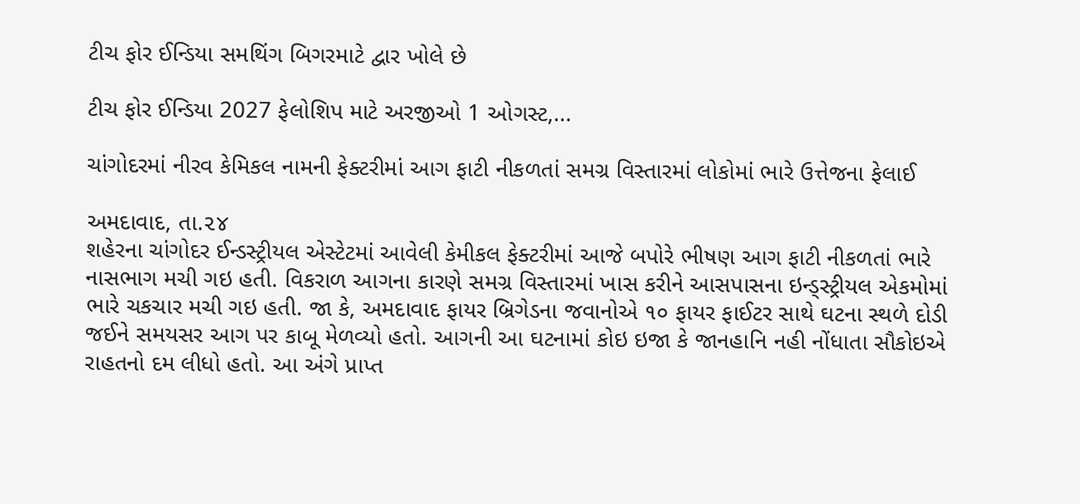ટીચ ફોર ઈન્ડિયા સમથિંગ બિગરમાટે દ્વાર ખોલે છે

ટીચ ફોર ઈન્ડિયા 2027 ફેલોશિપ માટે અરજીઓ 1 ઓગસ્ટ,...

ચાંગોદરમાં નીરવ કેમિકલ નામની ફેક્ટરીમાં આગ ફાટી નીકળતાં સમગ્ર વિસ્તારમાં લોકોમાં ભારે ઉત્તેજના ફેલાઈ

અમદાવાદ, તા.૨૪
શહેરના ચાંગોદર ઈન્ડસ્ટ્રીયલ એસ્ટેટમાં આવેલી કેમીકલ ફેક્ટરીમાં આજે બપોરે ભીષણ આગ ફાટી નીકળતાં ભારે નાસભાગ મચી ગઇ હતી. વિકરાળ આગના કારણે સમગ્ર વિસ્તારમાં ખાસ કરીને આસપાસના ઇન્ડ્‌સ્ટ્રીયલ એકમોમાં ભારે ચકચાર મચી ગઇ હતી. જા કે, અમદાવાદ ફાયર બ્રિગેડના જવાનોએ ૧૦ ફાયર ફાઈટર સાથે ઘટના સ્થળે દોડી જઈને સમયસર આગ પર કાબૂ મેળવ્યો હતો. આગની આ ઘટનામાં કોઇ ઇજા કે જાનહાનિ નહી નોંધાતા સૌકોઇએ રાહતનો દમ લીધો હતો. આ અંગે પ્રાપ્ત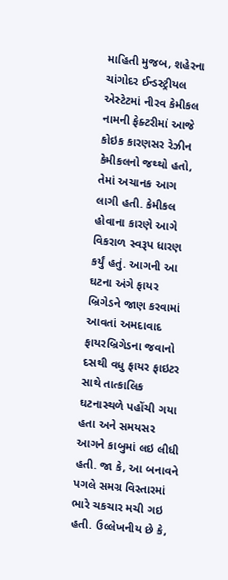માહિતી મુજબ, શહેરના ચાંગોદર ઈન્ડસ્ટ્રીયલ એસ્ટેટમાં નીરવ કેમીકલ નામની ફેક્ટરીમાં આજે કોઇક કારણસર રેઝીન કેમીકલનો જથ્થો હતો, તેમાં અચાનક આગ લાગી હતી. કેમીકલ હોવાના કારણે આગે વિકરાળ સ્વરૂપ ધારણ કર્યું હતું. આગની આ ઘટના અંગે ફાયર બ્રિગેડને જાણ કરવામાં આવતાં અમદાવાદ ફાયરબ્રિગેડના જવાનો દસથી વધુ ફાયર ફાઇટર સાથે તાત્કાલિક ઘટનાસ્થળે પહોંચી ગયા હતા અને સમયસર આગને કાબુમાં લઇ લીધી હતી. જા કે, આ બનાવને પગલે સમગ્ર વિસ્તારમાં ભારે ચકચાર મચી ગઇ હતી. ઉલ્લેખનીય છે કે,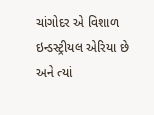ચાંગોદર એ વિશાળ ઇન્ડસ્ટ્રીયલ એરિયા છે અને ત્યાં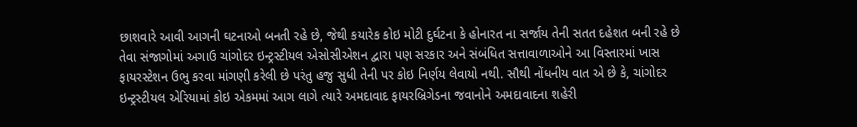છાશવારે આવી આગની ઘટનાઓ બનતી રહે છે, જેથી કયારેક કોઇ મોટી દુર્ઘટના કે હોનારત ના સર્જાય તેની સતત દહેશત બની રહે છે તેવા સંજાગોમાં અગાઉ ચાંગોદર ઇન્ટ્રસ્ટીયલ એસોસીએશન દ્વારા પણ સરકાર અને સંબંધિત સત્તાવાળાઓને આ વિસ્તારમાં ખાસ ફાયરસ્ટેશન ઉભુ કરવા માંગણી કરેલી છે પરંતુ હજુ સુધી તેની પર કોઇ નિર્ણય લેવાયો નથી. સૌથી નોંધનીય વાત એ છે કે, ચાંગોદર ઇન્ટ્રસ્ટીયલ એરિયામાં કોઇ એકમમાં આગ લાગે ત્યારે અમદાવાદ ફાયરબ્રિગેડના જવાનોને અમદાવાદના શહેરી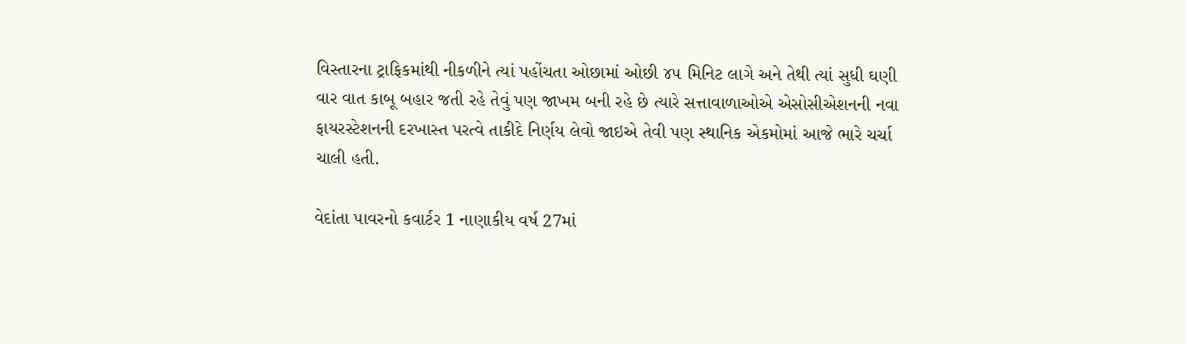વિસ્તારના ટ્રાફિકમાંથી નીકળીને ત્યાં પહોંચતા ઓછામાં ઓછી ૪૫ મિનિટ લાગે અને તેથી ત્યાં સુધી ઘણી વાર વાત કાબૂ બહાર જતી રહે તેવું પણ જાખમ બની રહે છે ત્યારે સત્તાવાળાઓએ એસોસીએશનની નવા ફાયરસ્ટેશનની દરખાસ્ત પરત્વે તાકીદે નિર્ણય લેવો જાઇએ તેવી પણ સ્થાનિક એકમોમાં આજે ભારે ચર્ચા ચાલી હતી.

વેદાંતા પાવરનો કવાર્ટર 1 નાણાકીય વર્ષ 27માં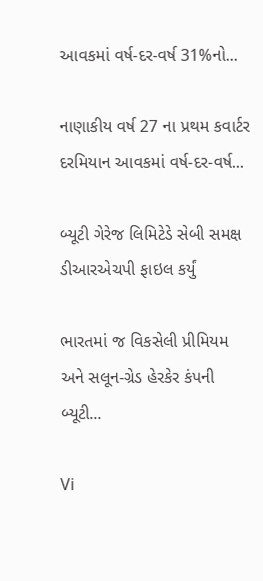આવકમાં વર્ષ-દર-વર્ષ 31%નો...

નાણાકીય વર્ષ 27 ના પ્રથમ કવાર્ટર દરમિયાન આવકમાં વર્ષ-દર-વર્ષ...

બ્યૂટી ગેરેજ લિમિટેડે સેબી સમક્ષ ડીઆરએચપી ફાઇલ કર્યું

ભારતમાં જ વિકસેલી પ્રીમિયમ અને સલૂન-ગ્રેડ હેરકેર કંપની બ્યૂટી...

Vi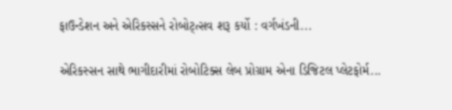ફાઉન્ડેશન અને એરિકસ્સને રોબોટ્ત્સવ શરૂ કર્યો : વર્ગખંડની...

એરિકસ્સન સાથે ભાગીદારીમાં રોબોટિક્સ લેબ પ્રોગ્રામ એના ડિજિટલ પ્લેટફોર્મ...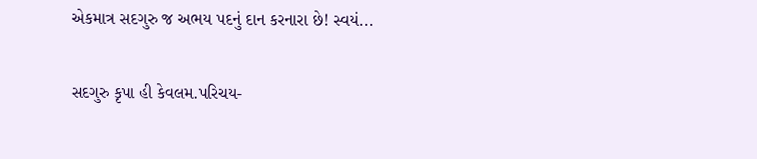એકમાત્ર સદગુરુ જ અભય પદનું દાન કરનારા છે! સ્વયં...

સદગુરુ કૃપા હી કેવલમ.પરિચય-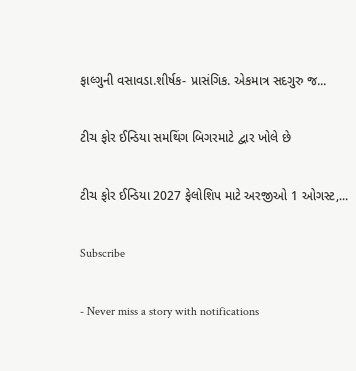ફાલ્ગુની વસાવડા.શીર્ષક- પ્રાસંગિક. એકમાત્ર સદગુરુ જ...

ટીચ ફોર ઈન્ડિયા સમથિંગ બિગરમાટે દ્વાર ખોલે છે

ટીચ ફોર ઈન્ડિયા 2027 ફેલોશિપ માટે અરજીઓ 1 ઓગસ્ટ,...

Subscribe

- Never miss a story with notifications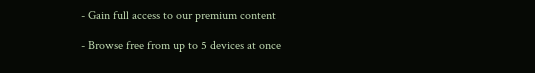- Gain full access to our premium content

- Browse free from up to 5 devices at once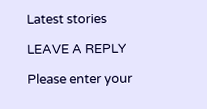Latest stories

LEAVE A REPLY

Please enter your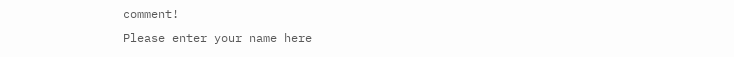comment!
Please enter your name here